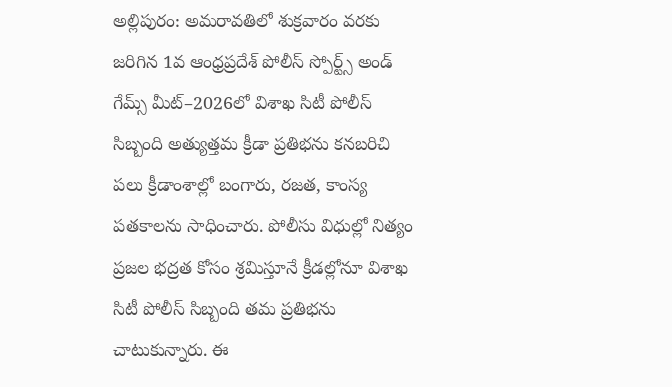అల్లిపురం: అమరావతిలో శుక్రవారం వరకు జరిగిన 1వ ఆంధ్రప్రదేశ్ పోలీస్ స్పోర్ట్స్ అండ్ గేమ్స్ మీట్–2026లో విశాఖ సిటీ పోలీస్ సిబ్బంది అత్యుత్తమ క్రీడా ప్రతిభను కనబరిచి పలు క్రీడాంశాల్లో బంగారు, రజత, కాంస్య పతకాలను సాధించారు. పోలీసు విధుల్లో నిత్యం ప్రజల భద్రత కోసం శ్రమిస్తూనే క్రీడల్లోనూ విశాఖ సిటీ పోలీస్ సిబ్బంది తమ ప్రతిభను చాటుకున్నారు. ఈ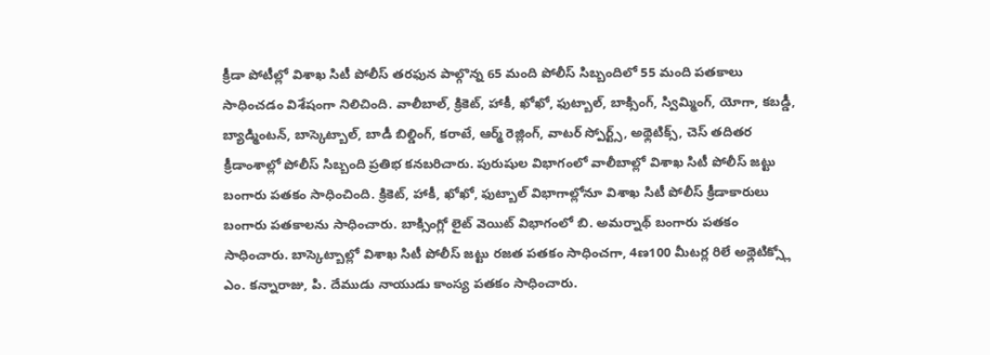క్రీడా పోటీల్లో విశాఖ సిటీ పోలీస్ తరఫున పాల్గొన్న 65 మంది పోలీస్ సిబ్బందిలో 55 మంది పతకాలు సాధించడం విశేషంగా నిలిచింది. వాలీబాల్, క్రికెట్, హాకీ, ఖోఖో, ఫుట్బాల్, బాక్సింగ్, స్విమ్మింగ్, యోగా, కబడ్డీ, బ్యాడ్మింటన్, బాస్కెట్బాల్, బాడీ బిల్డింగ్, కరాటే, ఆర్మ్ రెజ్లింగ్, వాటర్ స్పోర్ట్స్, అథ్లెటిక్స్, చెస్ తదితర క్రీడాంశాల్లో పోలీస్ సిబ్బంది ప్రతిభ కనబరిచారు. పురుషుల విభాగంలో వాలీబాల్లో విశాఖ సిటీ పోలీస్ జట్టు బంగారు పతకం సాధించింది. క్రికెట్, హాకీ, ఖోఖో, ఫుట్బాల్ విభాగాల్లోనూ విశాఖ సిటీ పోలీస్ క్రీడాకారులు బంగారు పతకాలను సాధించారు. బాక్సింగ్లో లైట్ వెయిట్ విభాగంలో బి. అమర్నాథ్ బంగారు పతకం సాధించారు. బాస్కెట్బాల్లో విశాఖ సిటీ పోలీస్ జట్టు రజత పతకం సాధించగా, 4ణ100 మీటర్ల రిలే అథ్లెటిక్స్లో ఎం. కన్నారాజు, పి. దేముడు నాయుడు కాంస్య పతకం సాధించారు.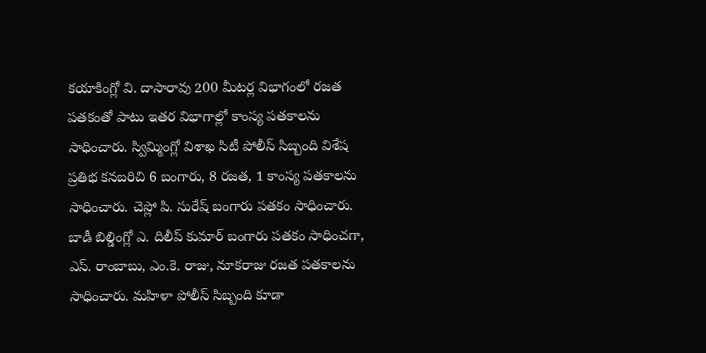కయాకింగ్లో వి. దాసారావు 200 మీటర్ల విభాగంలో రజత పతకంతో పాటు ఇతర విభాగాల్లో కాంస్య పతకాలను సాధించారు. స్విమ్మింగ్లో విశాఖ సిటీ పోలీస్ సిబ్బంది విశేష ప్రతిభ కనబరిచి 6 బంగారు, 8 రజత, 1 కాంస్య పతకాలను సాధించారు. చెస్లో పి. సురేష్ బంగారు పతకం సాధించారు. బాడీ బిల్డింగ్లో ఎ. దిలీప్ కుమార్ బంగారు పతకం సాధించగా, ఎస్. రాంబాబు, ఎం.కె. రాజు, నూకరాజు రజత పతకాలను సాధించారు. మహిళా పోలీస్ సిబ్బంది కూడా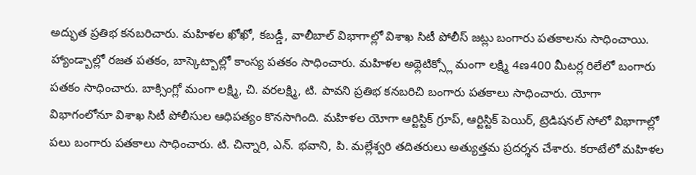అద్భుత ప్రతిభ కనబరిచారు. మహిళల ఖోఖో, కబడ్డీ, వాలీబాల్ విభాగాల్లో విశాఖ సిటీ పోలీస్ జట్లు బంగారు పతకాలను సాధించాయి. హ్యాండ్బాల్లో రజత పతకం, బాస్కెట్బాల్లో కాంస్య పతకం సాధించారు. మహిళల అథ్లెటిక్స్లో మంగా లక్ష్మి 4ణ400 మీటర్ల రిలేలో బంగారు పతకం సాధించారు. బాక్సింగ్లో మంగా లక్ష్మి, చి. వరలక్ష్మి, టి. పావని ప్రతిభ కనబరిచి బంగారు పతకాలు సాధించారు. యోగా విభాగంలోనూ విశాఖ సిటీ పోలీసుల ఆధిపత్యం కొనసాగింది. మహిళల యోగా ఆర్టిస్టిక్ గ్రూప్, ఆర్టిస్టిక్ పెయిర్, ట్రెడిషనల్ సోలో విభాగాల్లో పలు బంగారు పతకాలు సాధించారు. టి. చిన్నారి, ఎన్. భవాని, పి. మల్లేశ్వరి తదితరులు అత్యుత్తమ ప్రదర్శన చేశారు. కరాటేలో మహిళల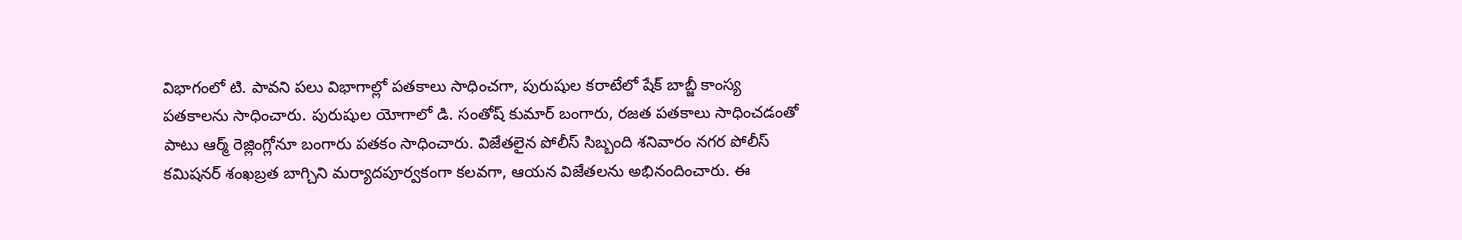విభాగంలో టి. పావని పలు విభాగాల్లో పతకాలు సాధించగా, పురుషుల కరాటేలో షేక్ బాబ్జీ కాంస్య పతకాలను సాధించారు. పురుషుల యోగాలో డి. సంతోష్ కుమార్ బంగారు, రజత పతకాలు సాధించడంతో పాటు ఆర్మ్ రెజ్లింగ్లోనూ బంగారు పతకం సాధించారు. విజేతలైన పోలీస్ సిబ్బంది శనివారం నగర పోలీస్ కమిషనర్ శంఖబ్రత బాగ్చిని మర్యాదపూర్వకంగా కలవగా, ఆయన విజేతలను అభినందించారు. ఈ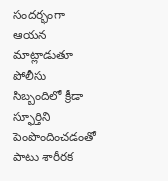సందర్భంగా ఆయన మాట్లాడుతూ పోలీసు సిబ్బందిలో క్రీడా స్ఫూర్తిని పెంపొందించడంతో పాటు శారీరక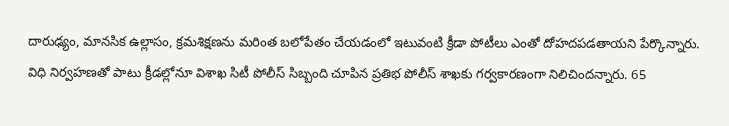దారుఢ్యం, మానసిక ఉల్లాసం, క్రమశిక్షణను మరింత బలోపేతం చేయడంలో ఇటువంటి క్రీడా పోటీలు ఎంతో దోహదపడతాయని పేర్కొన్నారు. విధి నిర్వహణతో పాటు క్రీడల్లోనూ విశాఖ సిటీ పోలీస్ సిబ్బంది చూపిన ప్రతిభ పోలీస్ శాఖకు గర్వకారణంగా నిలిచిందన్నారు. 65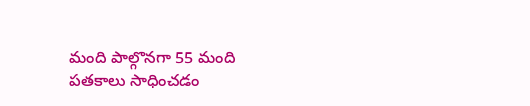మంది పాల్గొనగా 55 మంది పతకాలు సాధించడం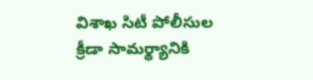విశాఖ సిటీ పోలీసుల క్రీడా సామర్థ్యానికి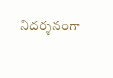నిదర్శనంగా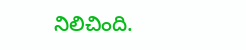నిలిచింది.